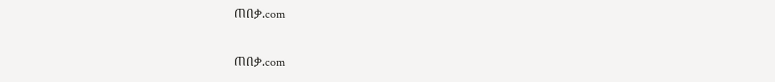ጠበቃ.com

ጠበቃ.com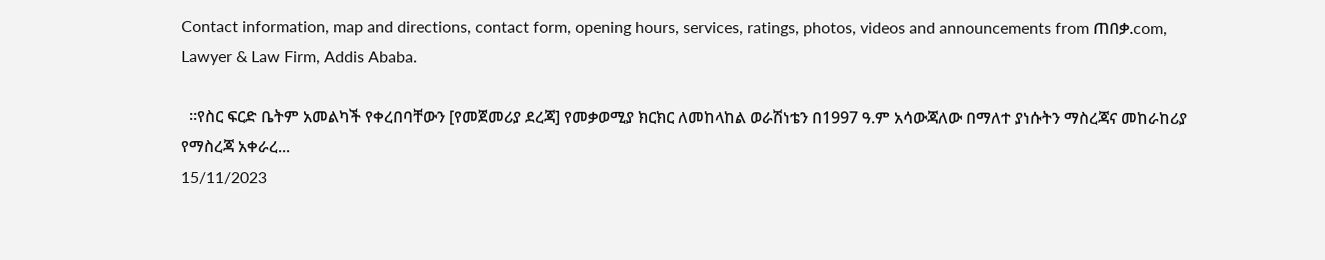Contact information, map and directions, contact form, opening hours, services, ratings, photos, videos and announcements from ጠበቃ.com, Lawyer & Law Firm, Addis Ababa.

  ።የስር ፍርድ ቤትም አመልካች የቀረበባቸውን [የመጀመሪያ ደረጃ] የመቃወሚያ ክርክር ለመከላከል ወራሽነቴን በ1997 ዓ.ም አሳውጃለው በማለተ ያነሱትን ማስረጃና መከራከሪያ የማስረጃ አቀራረ...
15/11/2023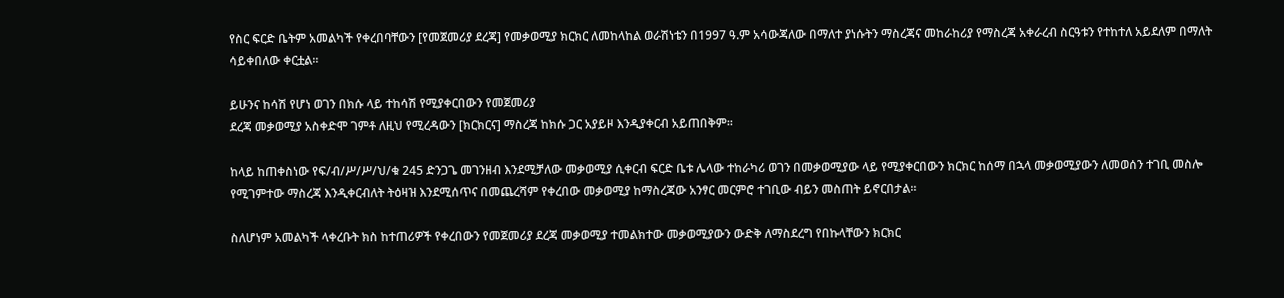የስር ፍርድ ቤትም አመልካች የቀረበባቸውን [የመጀመሪያ ደረጃ] የመቃወሚያ ክርክር ለመከላከል ወራሽነቴን በ1997 ዓ.ም አሳውጃለው በማለተ ያነሱትን ማስረጃና መከራከሪያ የማስረጃ አቀራረብ ስርዓቱን የተከተለ አይደለም በማለት ሳይቀበለው ቀርቷል።

ይሁንና ከሳሽ የሆነ ወገን በክሱ ላይ ተከሳሽ የሚያቀርበውን የመጀመሪያ
ደረጃ መቃወሚያ አስቀድሞ ገምቶ ለዚህ የሚረዳውን [ክርክርና] ማስረጃ ከክሱ ጋር አያይዞ እንዲያቀርብ አይጠበቅም፡፡

ከላይ ከጠቀስነው የፍ/ብ/ሥ/ሥ/ህ/ቁ 245 ድንጋጌ መገንዘብ እንደሚቻለው መቃወሚያ ሲቀርብ ፍርድ ቤቱ ሌላው ተከራካሪ ወገን በመቃወሚያው ላይ የሚያቀርበውን ክርክር ከሰማ በኋላ መቃወሚያውን ለመወሰን ተገቢ መስሎ የሚገምተው ማስረጃ እንዲቀርብለት ትዕዛዝ እንደሚሰጥና በመጨረሻም የቀረበው መቃወሚያ ከማስረጃው አንፃር መርምሮ ተገቢው ብይን መስጠት ይኖርበታል።

ስለሆነም አመልካች ላቀረቡት ክስ ከተጠሪዎች የቀረበውን የመጀመሪያ ደረጃ መቃወሚያ ተመልክተው መቃወሚያውን ውድቅ ለማስደረግ የበኩላቸውን ክርክር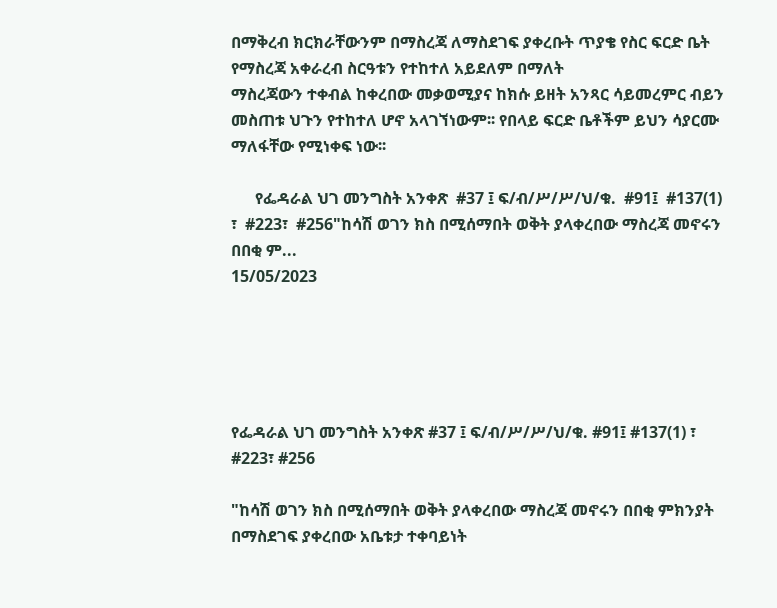በማቅረብ ክርክራቸውንም በማስረጃ ለማስደገፍ ያቀረቡት ጥያቄ የስር ፍርድ ቤት የማስረጃ አቀራረብ ስርዓቱን የተከተለ አይደለም በማለት
ማስረጃውን ተቀብል ከቀረበው መቃወሚያና ከክሱ ይዘት አንጻር ሳይመረምር ብይን መስጠቱ ህጉን የተከተለ ሆኖ አላገኘነውም፡፡ የበላይ ፍርድ ቤቶችም ይህን ሳያርሙ ማለፋቸው የሚነቀፍ ነው፡፡

      የፌዳራል ህገ መንግስት አንቀጽ  #37 ፤ ፍ/ብ/ሥ/ሥ/ህ/ቁ.  #91፤  #137(1) ፣  #223፣  #256"ከሳሽ ወገን ክስ በሚሰማበት ወቅት ያላቀረበው ማስረጃ መኖሩን በበቂ ም...
15/05/2023





የፌዳራል ህገ መንግስት አንቀጽ #37 ፤ ፍ/ብ/ሥ/ሥ/ህ/ቁ. #91፤ #137(1) ፣ #223፣ #256

"ከሳሽ ወገን ክስ በሚሰማበት ወቅት ያላቀረበው ማስረጃ መኖሩን በበቂ ምክንያት በማስደገፍ ያቀረበው አቤቱታ ተቀባይነት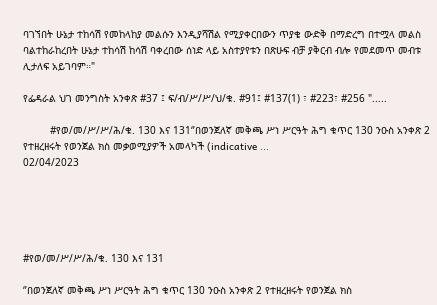ባገኘበት ሁኔታ ተከሳሽ የመከላከያ መልሱን እንዲያሻሽል የሚያቀርበውን ጥያቄ ውድቅ በማድረግ በተሟላ መልስ ባልተከራከረበት ሁኔታ ተከሳሽ ከሳሽ ባቀረበው ሰነድ ላይ አስተያየቱን በጽሁፍ ብቻ ያቅርብ ብሎ የመደመጥ መብቱ ሊታለፍ አይገባም።"

የፌዳራል ህገ መንግስት አንቀጽ #37 ፤ ፍ/ብ/ሥ/ሥ/ህ/ቁ. #91፤ #137(1) ፣ #223፣ #256 ".....

         #የወ/መ/ሥ/ሥ/ሕ/ቁ. 130 እና 131‘’በወንጀለኛ መቅጫ ሥነ ሥርዓት ሕግ ቁጥር 130 ንዑስ አንቀጽ 2 የተዘረዘሩት የወንጀል ክስ መቃወሚያዎች አመላካች (indicative ...
02/04/2023





#የወ/መ/ሥ/ሥ/ሕ/ቁ. 130 እና 131

‘’በወንጀለኛ መቅጫ ሥነ ሥርዓት ሕግ ቁጥር 130 ንዑስ አንቀጽ 2 የተዘረዘሩት የወንጀል ክስ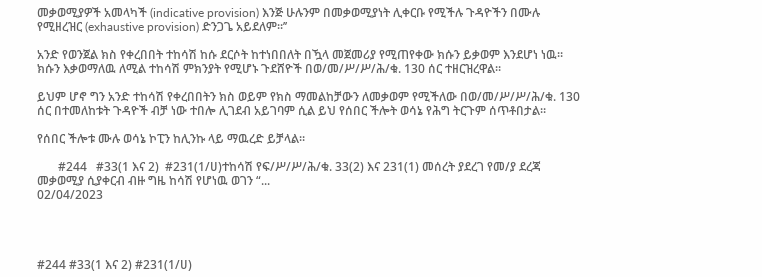መቃወሚያዎች አመላካች (indicative provision) እንጅ ሁሉንም በመቃወሚያነት ሊቀርቡ የሚችሉ ጉዳዮችን በሙሉ የሚዘረዝር (exhaustive provision) ድንጋጌ አይደለም፡፡’’

አንድ የወንጀል ክስ የቀረበበት ተከሳሽ ከሱ ደርሶት ከተነበበለት በዃላ መጀመሪያ የሚጠየቀው ክሱን ይቃወም እንደሆነ ነዉ። ክሱን እቃወማለዉ ለሚል ተከሳሽ ምክንያት የሚሆኑ ጉደሸዮች በወ/መ/ሥ/ሥ/ሕ/ቁ. 130 ሰር ተዘርዝረዋል።

ይህም ሆኖ ግን አንድ ተከሳሽ የቀረበበትን ክስ ወይም የክስ ማመልከቻውን ለመቃወም የሚችለው በወ/መ/ሥ/ሥ/ሕ/ቁ. 130 ሰር በተመለከቱት ጉዳዮች ብቻ ነው ተበሎ ሊገደብ አይገባም ሲል ይህ የሰበር ችሎት ወሳኔ የሕግ ትርጉም ሰጥቶበታል።

የሰበር ችሎቱ ሙሉ ወሳኔ ኮፒን ከሊንኩ ላይ ማዉረድ ይቻላል።

       #244   #33(1 እና 2)  #231(1/ሀ)ተከሳሽ የፍ/ሥ/ሥ/ሕ/ቁ. 33(2) እና 231(1) መሰረት ያደረገ የመ/ያ ደረጃ መቃወሚያ ሲያቀርብ ብዙ ግዜ ከሳሽ የሆነዉ ወገን “...
02/04/2023




#244 #33(1 እና 2) #231(1/ሀ)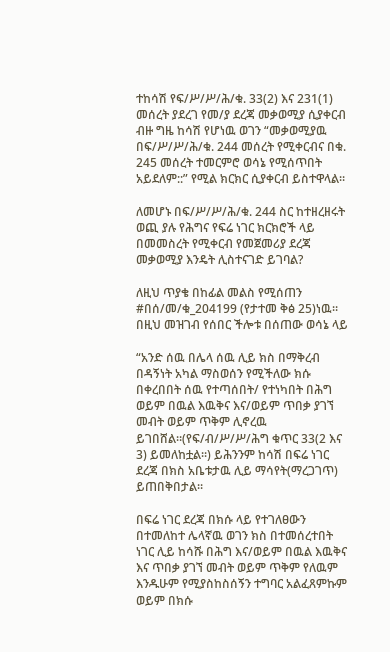ተከሳሽ የፍ/ሥ/ሥ/ሕ/ቁ. 33(2) እና 231(1) መሰረት ያደረገ የመ/ያ ደረጃ መቃወሚያ ሲያቀርብ ብዙ ግዜ ከሳሽ የሆነዉ ወገን “መቃወሚያዉ በፍ/ሥ/ሥ/ሕ/ቁ. 244 መሰረት የሚቀርብና በቁ. 245 መሰረት ተመርምሮ ወሳኔ የሚሰጥበት አይደለም::” የሚል ክርክር ሲያቀርብ ይስተዋላል።

ለመሆኑ በፍ/ሥ/ሥ/ሕ/ቁ. 244 ስር ከተዘረዘሩት ወጪ ያሉ የሕግና የፍሬ ነገር ክርክሮች ላይ በመመስረት የሚቀርብ የመጀመሪያ ደረጃ መቃወሚያ እንዴት ሊስተናገድ ይገባል?

ለዚህ ጥያቄ በከፊል መልስ የሚሰጠን #በሰ/መ/ቁ_204199 (የታተመ ቅፅ 25)ነዉ። በዚህ መዝገብ የሰበር ችሎቱ በሰጠው ወሳኔ ላይ

“አንድ ሰዉ በሌላ ሰዉ ሊይ ክስ በማቅረብ በዳኝነት አካል ማስወሰን የሚችለው ክሱ በቀረበበት ሰዉ የተጣሰበት/ የተነካበት በሕግ ወይም በዉል እዉቅና እና/ወይም ጥበቃ ያገኘ መብት ወይም ጥቅም ሊኖረዉ ይገበሸል።(የፍ/ብ/ሥ/ሥ/ሕግ ቁጥር 33(2 እና 3) ይመለከቷል፡፡) ይሕንንም ከሳሽ በፍሬ ነገር ደረጃ በክስ አቤቱታዉ ሊይ ማሳየት(ማረጋገጥ) ይጠበቅበታል።

በፍሬ ነገር ደረጃ በክሱ ላይ የተገለፀውን በተመለከተ ሌላኛዉ ወገን ክስ በተመሰረተበት ነገር ሊይ ከሳሹ በሕግ እና/ወይም በዉል እዉቅና እና ጥበቃ ያገኘ መብት ወይም ጥቅም የለዉም እንዱሁም የሚያስከስሰኝን ተግባር አልፈጸምኩም ወይም በክሱ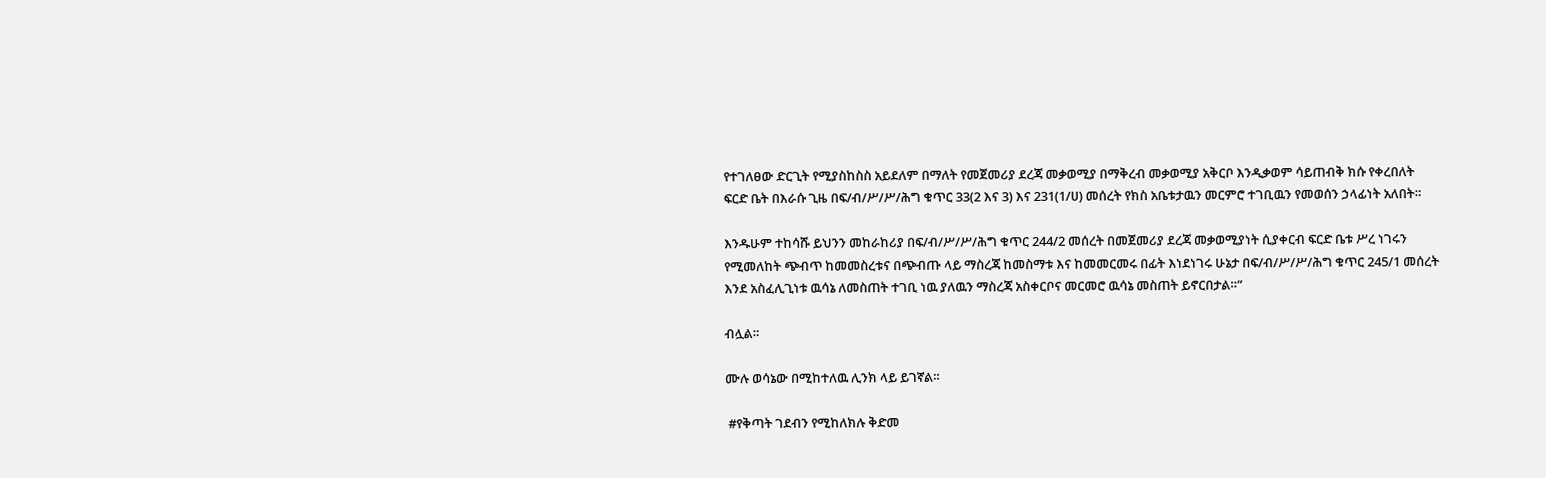የተገለፀው ድርጊት የሚያስከስስ አይደለም በማለት የመጀመሪያ ደረጃ መቃወሚያ በማቅረብ መቃወሚያ አቅርቦ እንዲቃወም ሳይጠብቅ ክሱ የቀረበለት ፍርድ ቤት በእራሱ ጊዜ በፍ/ብ/ሥ/ሥ/ሕግ ቁጥር 33(2 እና 3) እና 231(1/ሀ) መሰረት የክስ አቤቱታዉን መርምሮ ተገቢዉን የመወሰን ኃላፊነት አለበት።

እንዱሁም ተከሳሹ ይህንን መከራከሪያ በፍ/ብ/ሥ/ሥ/ሕግ ቁጥር 244/2 መሰረት በመጀመሪያ ደረጃ መቃወሚያነት ሲያቀርብ ፍርድ ቤቱ ሥረ ነገሩን የሚመለከት ጭብጥ ከመመስረቱና በጭብጡ ላይ ማስረጃ ከመስማቱ እና ከመመርመሩ በፊት እነደነገሩ ሁኔታ በፍ/ብ/ሥ/ሥ/ሕግ ቁጥር 245/1 መሰረት እንደ አስፈሊጊነቱ ዉሳኔ ለመስጠት ተገቢ ነዉ ያለዉን ማስረጃ አስቀርቦና መርመሮ ዉሳኔ መስጠት ይኖርበታል።”

ብሏል።

ሙሉ ወሳኔው በሚከተለዉ ሊንክ ላይ ይገኛል።

 #የቅጣት ገደብን የሚከለክሉ ቅድመ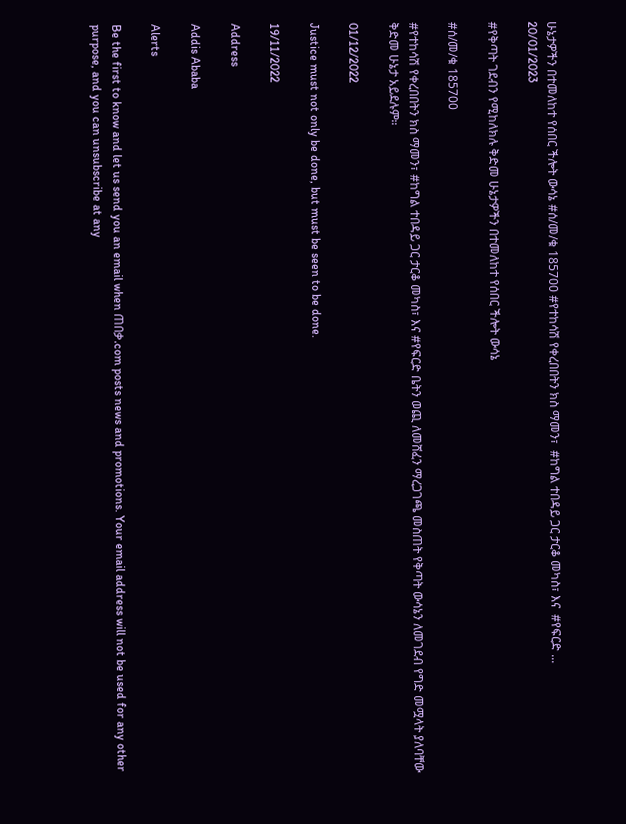ሁኔታዎችን በተመለከተ የሰበር ችሎት ውሳኔ #ሰ/መ/ቁ 185700 #የተከሳሽ የቀረበበትን ክስ ማመን፣  #ከግል ተበዳይ ጋር ታርቆ መካስ፣ እና  #የፍርድ ...
20/01/2023

#የቅጣት ገደብን የሚከለክሉ ቅድመ ሁኔታዎችን በተመለከተ የሰበር ችሎት ውሳኔ

#ሰ/መ/ቁ 185700

#የተከሳሽ የቀረበበትን ክስ ማመን፣ #ከግል ተበዳይ ጋር ታርቆ መካስ፣ እና #የፍርድ ቤትን ወጪ ለመሸፈን ማረጋገጫ መስጠት የቅጣት ውሳኔን ለመገደብ የግድ መሟላት ያለባቸው ቅድመ ሁኔታ አይደሉም።

01/12/2022

Justice must not only be done, but must be seen to be done.

19/11/2022

Address

Addis Ababa

Alerts

Be the first to know and let us send you an email when ጠበቃ.com posts news and promotions. Your email address will not be used for any other purpose, and you can unsubscribe at any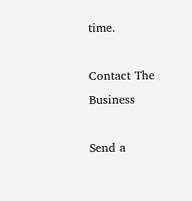time.

Contact The Business

Send a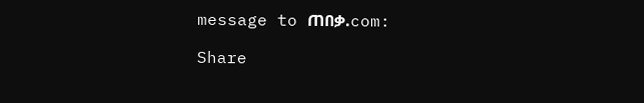message to ጠበቃ.com:

Share